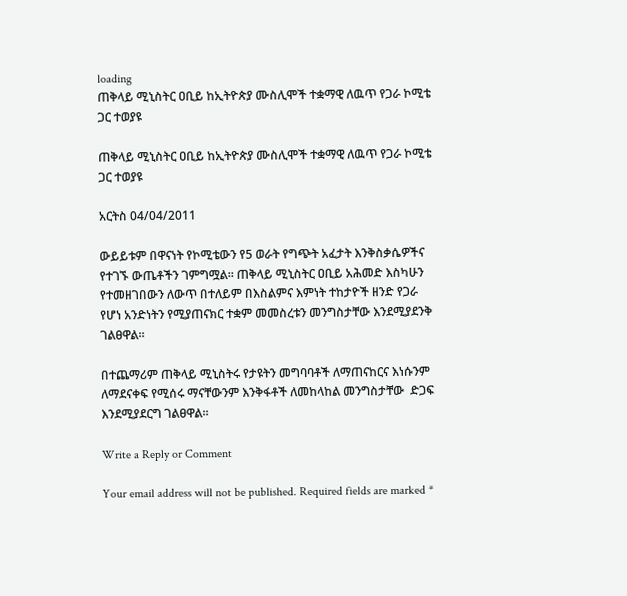loading
ጠቅላይ ሚኒስትር ዐቢይ ከኢትዮጵያ ሙስሊሞች ተቋማዊ ለዉጥ የጋራ ኮሚቴ ጋር ተወያዩ

ጠቅላይ ሚኒስትር ዐቢይ ከኢትዮጵያ ሙስሊሞች ተቋማዊ ለዉጥ የጋራ ኮሚቴ ጋር ተወያዩ

አርትስ 04/04/2011

ውይይቱም በዋናነት የኮሚቴውን የ5 ወራት የግጭት አፈታት እንቅስቃሴዎችና የተገኙ ውጤቶችን ገምግሟል። ጠቅላይ ሚኒስትር ዐቢይ አሕመድ እስካሁን የተመዘገበውን ለውጥ በተለይም በእስልምና እምነት ተከታዮች ዘንድ የጋራ የሆነ አንድነትን የሚያጠናክር ተቋም መመስረቱን መንግስታቸው እንደሚያደንቅ ገልፀዋል።

በተጨማሪም ጠቅላይ ሚኒስትሩ የታዩትን መግባባቶች ለማጠናከርና እነሱንም ለማደናቀፍ የሚሰሩ ማናቸውንም እንቅፋቶች ለመከላከል መንግስታቸው  ድጋፍ  እንደሚያደርግ ገልፀዋል።

Write a Reply or Comment

Your email address will not be published. Required fields are marked *